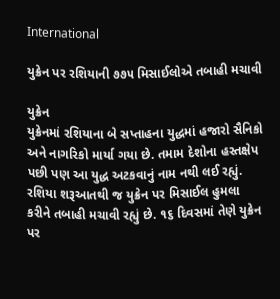International

યુક્રેન પર રશિયાની ૭૭૫ મિસાઈલોએ તબાહી મચાવી

યુક્રેન
યુક્રેનમાં રશિયાના બે સપ્તાહના યુદ્ધમાં હજારો સૈનિકો અને નાગરિકો માર્યા ગયા છે. તમામ દેશોના હસ્તક્ષેપ પછી પણ આ યુદ્ધ અટકવાનું નામ નથી લઈ રહ્યું. રશિયા શરૂઆતથી જ યુક્રેન પર મિસાઈલ હુમલા કરીને તબાહી મચાવી રહ્યું છે. ૧૬ દિવસમાં તેણે યુક્રેન પર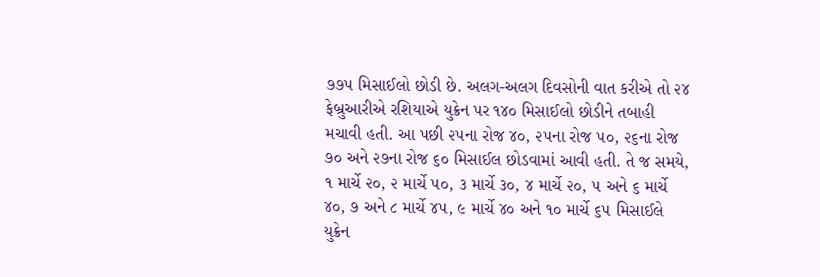૭૭૫ મિસાઈલો છોડી છે. અલગ-અલગ દિવસોની વાત કરીએ તો ૨૪ ફેબ્રુઆરીએ રશિયાએ યુક્રેન પર ૧૪૦ મિસાઈલો છોડીને તબાહી મચાવી હતી. આ પછી ૨૫ના રોજ ૪૦, ૨૫ના રોજ ૫૦, ૨૬ના રોજ ૭૦ અને ૨૭ના રોજ ૬૦ મિસાઈલ છોડવામાં આવી હતી. તે જ સમયે, ૧ માર્ચે ૨૦, ૨ માર્ચે ૫૦, ૩ માર્ચે ૩૦, ૪ માર્ચે ૨૦, ૫ અને ૬ માર્ચે ૪૦, ૭ અને ૮ માર્ચે ૪૫, ૯ માર્ચે ૪૦ અને ૧૦ માર્ચે ૬૫ મિસાઈલે યુક્રેન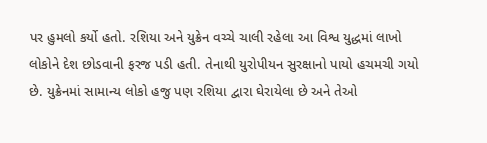પર હુમલો કર્યો હતો. રશિયા અને યુક્રેન વચ્ચે ચાલી રહેલા આ વિશ્વ યુદ્ધમાં લાખો લોકોને દેશ છોડવાની ફરજ પડી હતી. તેનાથી યુરોપીયન સુરક્ષાનો પાયો હચમચી ગયો છે. યુક્રેનમાં સામાન્ય લોકો હજુ પણ રશિયા દ્વારા ઘેરાયેલા છે અને તેઓ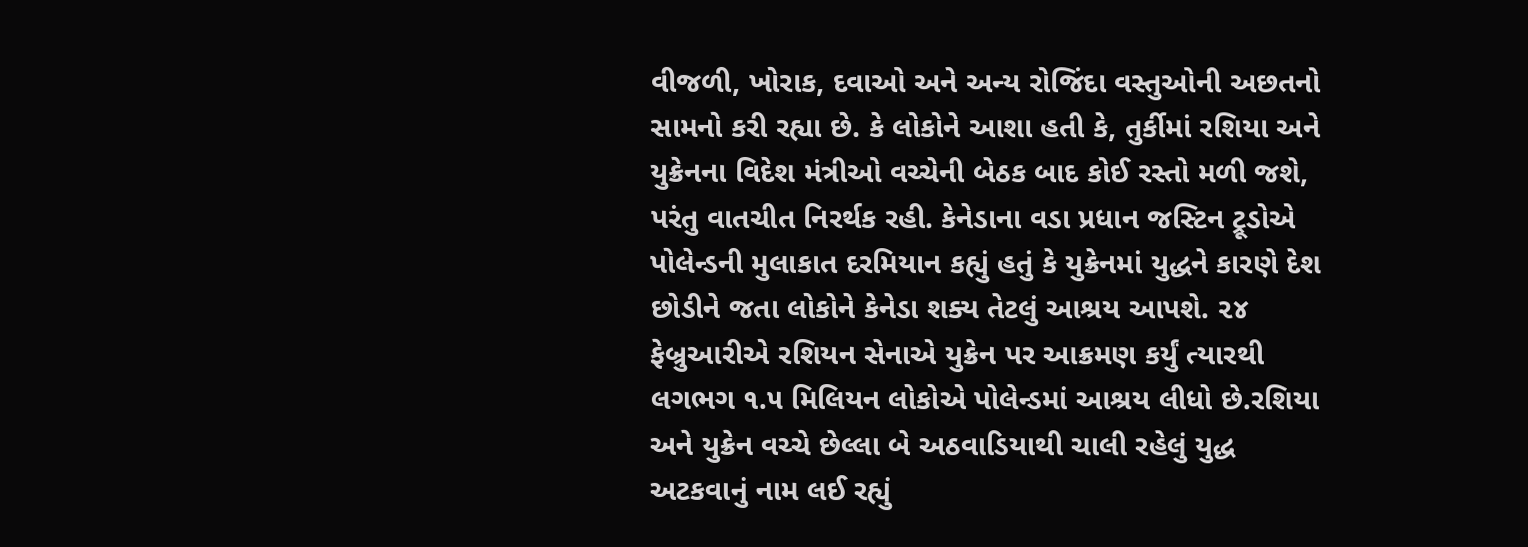વીજળી, ખોરાક, દવાઓ અને અન્ય રોજિંદા વસ્તુઓની અછતનો સામનો કરી રહ્યા છે. કે લોકોને આશા હતી કે, તુર્કીમાં રશિયા અને યુક્રેનના વિદેશ મંત્રીઓ વચ્ચેની બેઠક બાદ કોઈ રસ્તો મળી જશે, પરંતુ વાતચીત નિરર્થક રહી. કેનેડાના વડા પ્રધાન જસ્ટિન ટ્રૂડોએ પોલેન્ડની મુલાકાત દરમિયાન કહ્યું હતું કે યુક્રેનમાં યુદ્ધને કારણે દેશ છોડીને જતા લોકોને કેનેડા શક્ય તેટલું આશ્રય આપશે. ૨૪ ફેબ્રુઆરીએ રશિયન સેનાએ યુક્રેન પર આક્રમણ કર્યું ત્યારથી લગભગ ૧.૫ મિલિયન લોકોએ પોલેન્ડમાં આશ્રય લીધો છે.રશિયા અને યુક્રેન વચ્ચે છેલ્લા બે અઠવાડિયાથી ચાલી રહેલું યુદ્ધ અટકવાનું નામ લઈ રહ્યું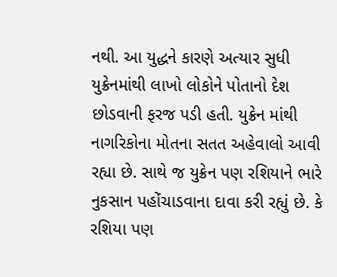નથી. આ યુદ્ધને કારણે અત્યાર સુધી યુક્રેનમાંથી લાખો લોકોને પોતાનો દેશ છોડવાની ફરજ પડી હતી. યુક્રેન માંથી નાગરિકોના મોતના સતત અહેવાલો આવી રહ્યા છે. સાથે જ યુક્રેન પણ રશિયાને ભારે નુકસાન પહોંચાડવાના દાવા કરી રહ્યું છે. કે રશિયા પણ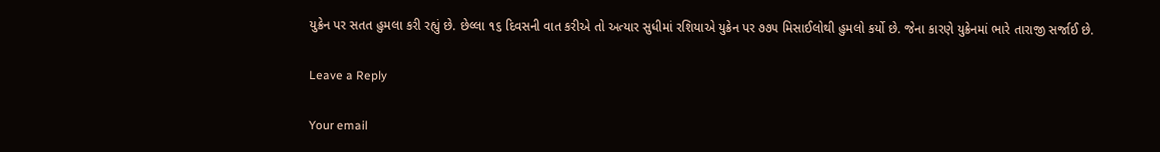યુક્રેન પર સતત હુમલા કરી રહ્યું છે. છેલ્લા ૧૬ દિવસની વાત કરીએ તો અત્યાર સુધીમાં રશિયાએ યુક્રેન પર ૭૭૫ મિસાઈલોથી હુમલો કર્યો છે. જેના કારણે યુક્રેનમાં ભારે તારાજી સર્જાઈ છે.

Leave a Reply

Your email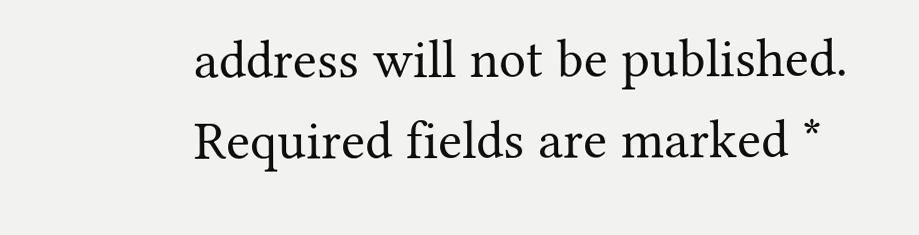address will not be published. Required fields are marked *